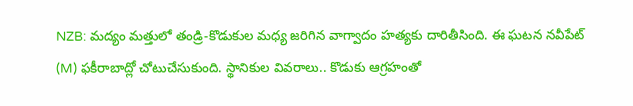NZB: మద్యం మత్తులో తండ్రి-కొడుకుల మధ్య జరిగిన వాగ్వాదం హత్యకు దారితీసింది. ఈ ఘటన నవీపేట్ (M) ఫకీరాబాద్లో చోటుచేసుకుంది. స్థానికుల వివరాలు.. కొడుకు ఆగ్రహంతో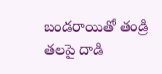బండరాయితో తండ్రి తలపై దాడి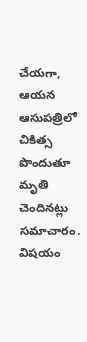చేయగా, ఆయన ఆసుపత్రిలో చికిత్స పొందుతూ మృతి చెందినట్లు సమాచారం. విషయం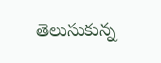తెలుసుకున్న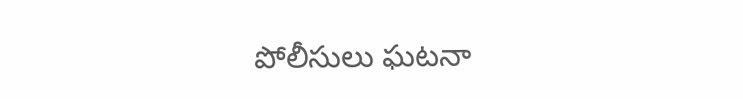పోలీసులు ఘటనా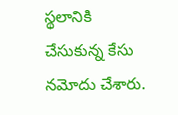స్థలానికి చేసుకున్న కేసు నమోదు చేశారు.